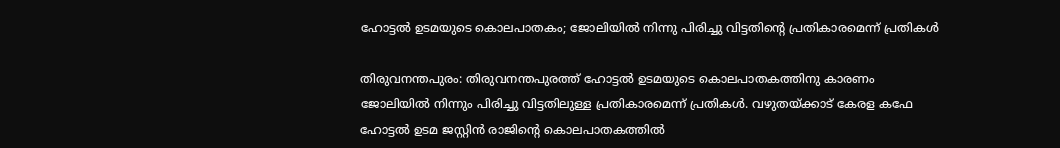ഹോട്ടൽ ഉടമയുടെ കൊലപാതകം; ജോലിയിൽ നിന്നു പിരിച്ചു വിട്ടതിന്റെ പ്രതികാരമെന്ന് പ്രതികൾ

തിരുവനന്തപുരം: തിരുവനന്തപുരത്ത് ഹോട്ടൽ ഉടമയുടെ കൊലപാതകത്തിനു കാരണം ജോലിയിൽ നിന്നും പിരിച്ചു വിട്ടതിലുള്ള പ്രതികാരമെന്ന് പ്രതികൾ. വഴുതയ്ക്കാട് കേരള കഫേ ഹോട്ടൽ ഉടമ ജസ്റ്റിൻ രാജിന്റെ കൊലപാതകത്തിൽ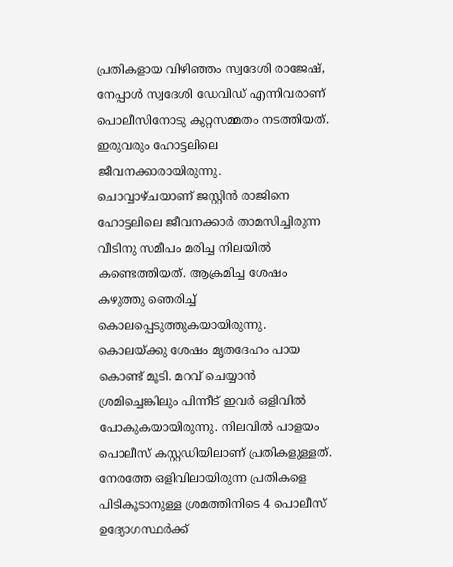പ്രതികളായ വിഴിഞ്ഞം സ്വദേശി രാജേഷ്, നേപ്പാൾ സ്വദേശി ഡേവിഡ് എന്നിവരാണ് പൊലീസിനോടു കുറ്റസമ്മതം നടത്തിയത്. ഇരുവരും ഹോട്ടലിലെ ജീവനക്കാരായിരുന്നു.
ചൊവ്വാഴ്ചയാണ് ജസ്റ്റിൻ രാജിനെ ഹോട്ടലിലെ ജീവനക്കാർ താമസിച്ചിരുന്ന വീടിനു സമീപം മരിച്ച നിലയിൽ കണ്ടെത്തിയത്. ആക്രമിച്ച ശേഷം കഴുത്തു ഞെരിച്ച് കൊലപ്പെടുത്തുകയായിരുന്നു. കൊലയ്ക്കു ശേഷം മൃതദേഹം പായ കൊണ്ട് മൂടി. മറവ് ചെയ്യാൻ ശ്രമിച്ചെങ്കിലും പിന്നീട് ഇവർ ഒളിവിൽ പോകുകയായിരുന്നു. നിലവിൽ പാളയം പൊലീസ് കസ്റ്റഡിയിലാണ് പ്രതികളുള്ളത്. നേരത്തേ ഒളിവിലായിരുന്ന പ്രതികളെ പിടികൂടാനുള്ള ശ്രമത്തിനിടെ 4 പൊലീസ് ഉദ്യോഗസ്ഥർക്ക്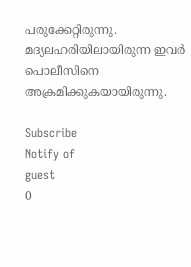പരുക്കേറ്റിരുന്നു. മദ്യലഹരിയിലായിരുന്ന ഇവർ പൊലീസിനെ അക്രമിക്കുകയായിരുന്നു.

Subscribe
Notify of
guest
0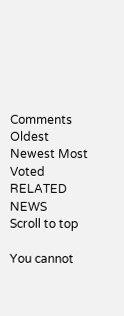Comments
Oldest
Newest Most Voted
RELATED NEWS
Scroll to top

You cannot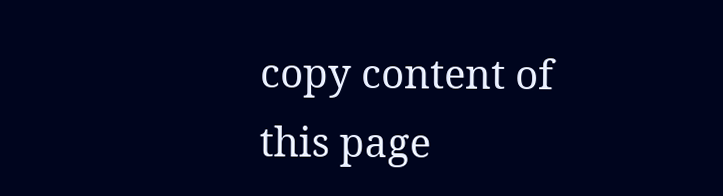copy content of this page